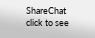ShareChat
click to see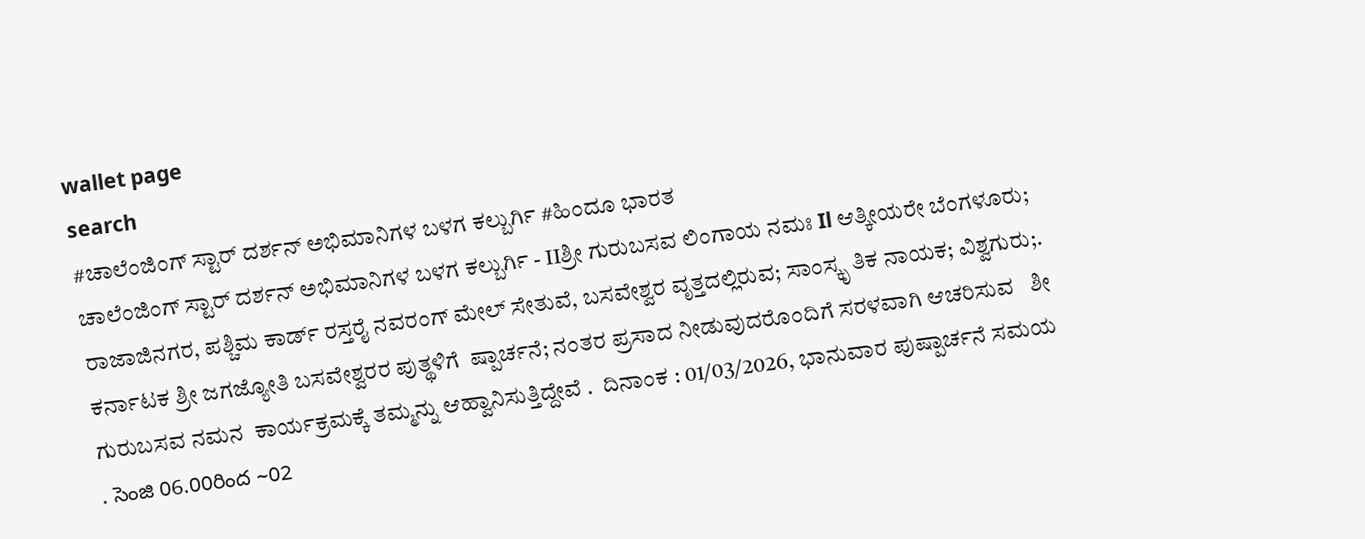wallet page
search
#ಚಾಲೆಂಜಿಂಗ್ ಸ್ಟಾರ್ ದರ್ಶನ್ ಅಭಿಮಾನಿಗಳ ಬಳಗ ಕಲ್ಬುರ್ಗಿ #ಹಿಂದೂ ಭಾರತ
ಚಾಲೆಂಜಿಂಗ್ ಸ್ಟಾರ್ ದರ್ಶನ್ ಅಭಿಮಾನಿಗಳ ಬಳಗ ಕಲ್ಬುರ್ಗಿ - IIಶ್ರೀ ಗುರುಬಸವ ಲಿಂಗಾಯ ನಮಃ Il ಆತ್ಕೀಯರೇ ಬೆಂಗಳೂರು; ರಾಜಾಜಿನಗರ, ಪಶ್ಚಿಮ ಕಾರ್ಡ್ ರಸ್ತರೈ ನವರಂಗ್ ಮೇಲ್ ಸೇತುವೆ, ಬಸವೇಶ್ವರ ವೃತ್ತದಲ್ಲಿರುವ; ಸಾಂಸ್ಕೃ ತಿಕ ನಾಯಕ; ವಿಶ್ವಗುರು;. ಕರ್ನಾಟಕ ಶ್ರೀ ಜಗಜ್ಯೋತಿ ಬಸವೇಶ್ವರರ ಪುತ್ಥಳಿಗೆ  ಷ್ಪಾರ್ಚನೆ; ನಂತರ ಪ್ರಸಾದ ನೀಡುವುದರೊಂದಿಗೆ ಸರಳವಾಗಿ ಆಚರಿಸುವ   ಶೀ ಗುರುಬಸವ ನಮನ  ಕಾರ್ಯಕ್ರಮಕ್ಕೆ ತಮ್ಮನ್ನು ಆಹ್ವಾನಿಸುತ್ತಿದ್ದೇವೆ .  ದಿನಾಂಕ : 01/03/2026, ಭಾನುವಾರ ಪುಷ್ಪಾರ್ಚನೆ ಸಮಯ . సెంజి 06.00రింద ~02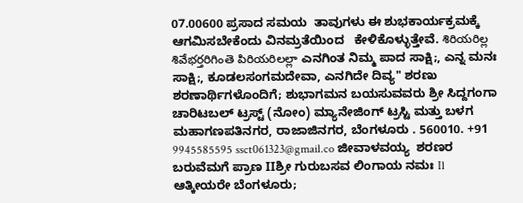07.00600 ಪ್ರಸಾದ ಸಮಯ  ತಾವುಗಳು ಈ ಶುಭಕಾರ್ಯಕ್ರಮಕ್ಕೆ ಆಗಮಿಸಬೇಕೆಂದು ವಿನಮ್ರತೆಯಿಂದ   ಕೇಳಿಕೊಳ್ಳುತ್ತೇವೆ. శిరియరిల్ల శివేభర్తరిగింతె పిరియరిలల్లా ಎನಗಿಂತ ನಿಮ್ಮ ಪಾದ ಸಾಕ್ಷಿ;, ಎನ್ನ ಮನಃ ಸಾಕ್ಷಿ;, ಕೂಡಲಸಂಗಮದೇವಾ, ಎನಗಿದೇ ದಿವ್ಯ" ಶರಣು ಶರಣಾರ್ಥಿಗಳೊಂದಿಗೆ; ಶುಭಾಗಮನ ಬಯಸುವವರು ಶ್ರೀ ಸಿದ್ದಗಂಗಾ ಚಾರಿಟಬಲ್ ಟ್ರಸ್ಟ್ (ನೋಂ) ಮ್ಯಾನೇಜಿಂಗ್ ಟ್ರಸ್ಟಿ ಮತ್ತು ಬಳಗ ಮಹಾಗಣಪತಿನಗರ, ರಾಜಾಜಿನಗರ, ಬೆಂಗಳೂರು . 560010. +91 9945585595 ssct061323@gmail.co ಜೀವಾಳವಯ್ಯ  ಶರಣರ ಬರುವೆಮಗೆ ಪ್ರಾಣ IIಶ್ರೀ ಗುರುಬಸವ ಲಿಂಗಾಯ ನಮಃ Il ಆತ್ಕೀಯರೇ ಬೆಂಗಳೂರು;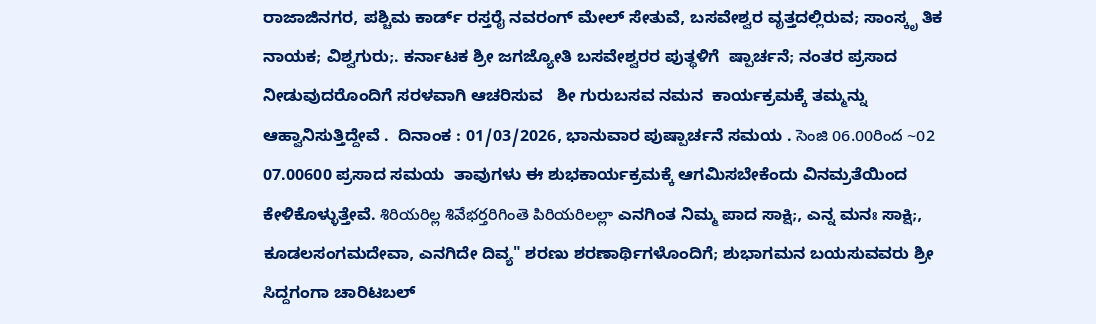ರಾಜಾಜಿನಗರ, ಪಶ್ಚಿಮ ಕಾರ್ಡ್ ರಸ್ತರೈ ನವರಂಗ್ ಮೇಲ್ ಸೇತುವೆ, ಬಸವೇಶ್ವರ ವೃತ್ತದಲ್ಲಿರುವ; ಸಾಂಸ್ಕೃ ತಿಕ ನಾಯಕ; ವಿಶ್ವಗುರು;. ಕರ್ನಾಟಕ ಶ್ರೀ ಜಗಜ್ಯೋತಿ ಬಸವೇಶ್ವರರ ಪುತ್ಥಳಿಗೆ  ಷ್ಪಾರ್ಚನೆ; ನಂತರ ಪ್ರಸಾದ ನೀಡುವುದರೊಂದಿಗೆ ಸರಳವಾಗಿ ಆಚರಿಸುವ   ಶೀ ಗುರುಬಸವ ನಮನ  ಕಾರ್ಯಕ್ರಮಕ್ಕೆ ತಮ್ಮನ್ನು ಆಹ್ವಾನಿಸುತ್ತಿದ್ದೇವೆ .  ದಿನಾಂಕ : 01/03/2026, ಭಾನುವಾರ ಪುಷ್ಪಾರ್ಚನೆ ಸಮಯ . సెంజి 06.00రింద ~02 07.00600 ಪ್ರಸಾದ ಸಮಯ  ತಾವುಗಳು ಈ ಶುಭಕಾರ್ಯಕ್ರಮಕ್ಕೆ ಆಗಮಿಸಬೇಕೆಂದು ವಿನಮ್ರತೆಯಿಂದ   ಕೇಳಿಕೊಳ್ಳುತ್ತೇವೆ. శిరియరిల్ల శివేభర్తరిగింతె పిరియరిలల్లా ಎನಗಿಂತ ನಿಮ್ಮ ಪಾದ ಸಾಕ್ಷಿ;, ಎನ್ನ ಮನಃ ಸಾಕ್ಷಿ;, ಕೂಡಲಸಂಗಮದೇವಾ, ಎನಗಿದೇ ದಿವ್ಯ" ಶರಣು ಶರಣಾರ್ಥಿಗಳೊಂದಿಗೆ; ಶುಭಾಗಮನ ಬಯಸುವವರು ಶ್ರೀ ಸಿದ್ದಗಂಗಾ ಚಾರಿಟಬಲ್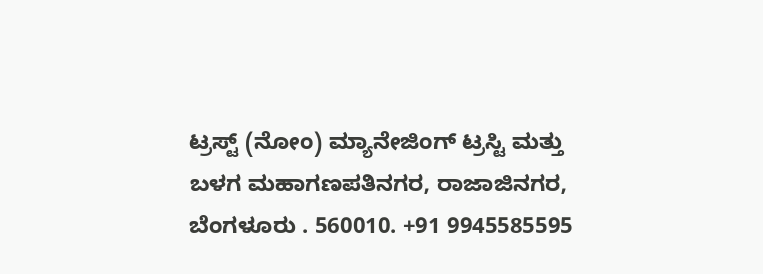ಟ್ರಸ್ಟ್ (ನೋಂ) ಮ್ಯಾನೇಜಿಂಗ್ ಟ್ರಸ್ಟಿ ಮತ್ತು ಬಳಗ ಮಹಾಗಣಪತಿನಗರ, ರಾಜಾಜಿನಗರ, ಬೆಂಗಳೂರು . 560010. +91 9945585595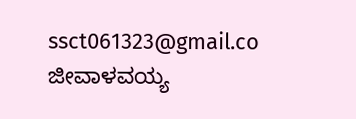ssct061323@gmail.co ಜೀವಾಳವಯ್ಯ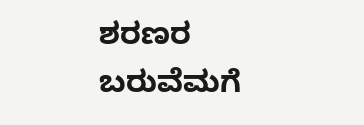ಶರಣರ ಬರುವೆಮಗೆ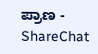ಪ್ರಾಣ - ShareChat